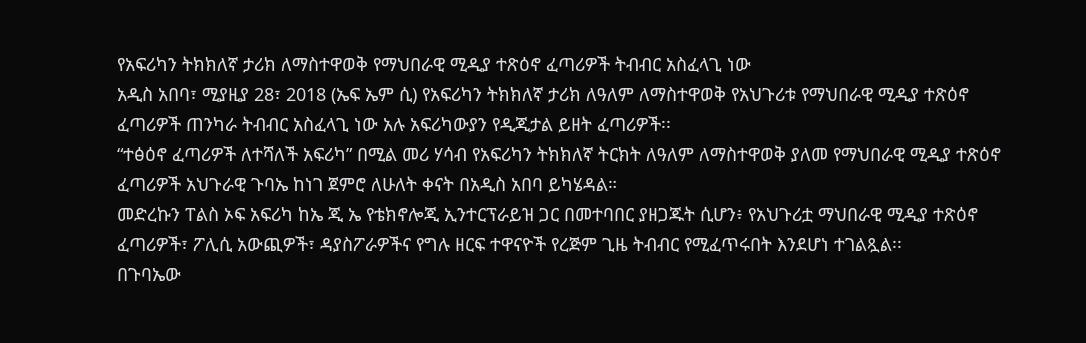የአፍሪካን ትክክለኛ ታሪክ ለማስተዋወቅ የማህበራዊ ሚዲያ ተጽዕኖ ፈጣሪዎች ትብብር አስፈላጊ ነው
አዲስ አበባ፣ ሚያዚያ 28፣ 2018 (ኤፍ ኤም ሲ) የአፍሪካን ትክክለኛ ታሪክ ለዓለም ለማስተዋወቅ የአህጉሪቱ የማህበራዊ ሚዲያ ተጽዕኖ ፈጣሪዎች ጠንካራ ትብብር አስፈላጊ ነው አሉ አፍሪካውያን የዲጂታል ይዘት ፈጣሪዎች፡፡
“ተፅዕኖ ፈጣሪዎች ለተሻለች አፍሪካ” በሚል መሪ ሃሳብ የአፍሪካን ትክክለኛ ትርክት ለዓለም ለማስተዋወቅ ያለመ የማህበራዊ ሚዲያ ተጽዕኖ ፈጣሪዎች አህጉራዊ ጉባኤ ከነገ ጀምሮ ለሁለት ቀናት በአዲስ አበባ ይካሄዳል።
መድረኩን ፐልስ ኦፍ አፍሪካ ከኤ ጂ ኤ የቴክኖሎጂ ኢንተርፕራይዝ ጋር በመተባበር ያዘጋጁት ሲሆን፥ የአህጉሪቷ ማህበራዊ ሚዲያ ተጽዕኖ ፈጣሪዎች፣ ፖሊሲ አውጪዎች፣ ዳያስፖራዎችና የግሉ ዘርፍ ተዋናዮች የረጅም ጊዜ ትብብር የሚፈጥሩበት እንደሆነ ተገልጿል፡፡
በጉባኤው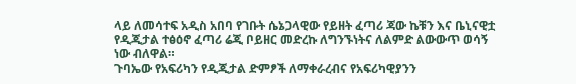ላይ ለመሳተፍ አዲስ አበባ የገቡት ሴኔጋላዊው የይዘት ፈጣሪ ጃው ኬቹን እና ቤኒናዊቷ የዲጂታል ተፅዕኖ ፈጣሪ ሬጂ ቦይዘር መድረኩ ለግንኙነትና ለልምድ ልውውጥ ወሳኝ ነው ብለዋል።
ጉባኤው የአፍሪካን የዲጂታል ድምፆች ለማቀራረብና የአፍሪካዊያንን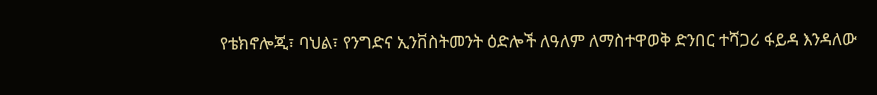የቴክኖሎጂ፣ ባህል፣ የንግድና ኢንቨስትመንት ዕድሎች ለዓለም ለማስተዋወቅ ድንበር ተሻጋሪ ፋይዳ እንዳለው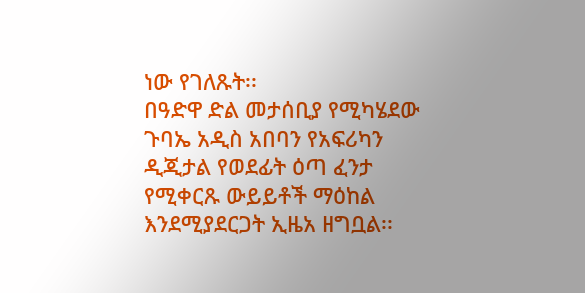ነው የገለጹት፡፡
በዓድዋ ድል መታሰቢያ የሚካሄደው ጉባኤ አዲስ አበባን የአፍሪካን ዲጂታል የወደፊት ዕጣ ፈንታ የሚቀርጹ ውይይቶች ማዕከል እንደሚያደርጋት ኢዜአ ዘግቧል፡፡